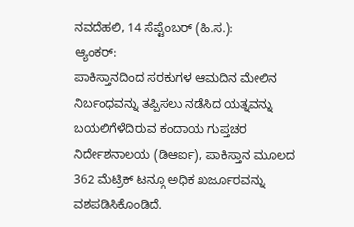ನವದೆಹಲಿ, 14 ಸೆಪ್ಟೆಂಬರ್ (ಹಿ.ಸ.):
ಆ್ಯಂಕರ್:
ಪಾಕಿಸ್ತಾನದಿಂದ ಸರಕುಗಳ ಆಮದಿನ ಮೇಲಿನ ನಿರ್ಬಂಧವನ್ನು ತಪ್ಪಿಸಲು ನಡೆಸಿದ ಯತ್ನವನ್ನು ಬಯಲಿಗೆಳೆದಿರುವ ಕಂದಾಯ ಗುಪ್ತಚರ ನಿರ್ದೇಶನಾಲಯ (ಡಿಆರ್ಐ), ಪಾಕಿಸ್ತಾನ ಮೂಲದ 362 ಮೆಟ್ರಿಕ್ ಟನ್ಗೂ ಅಧಿಕ ಖರ್ಜೂರವನ್ನು ವಶಪಡಿಸಿಕೊಂಡಿದೆ.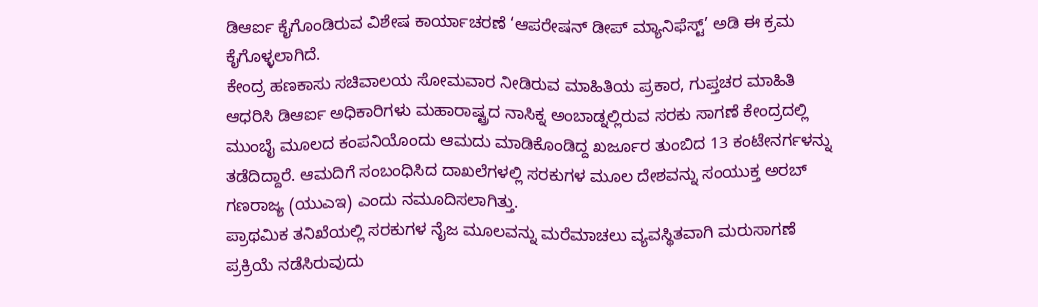ಡಿಆರ್ಐ ಕೈಗೊಂಡಿರುವ ವಿಶೇಷ ಕಾರ್ಯಾಚರಣೆ ‘ಆಪರೇಷನ್ ಡೀಪ್ ಮ್ಯಾನಿಫೆಸ್ಟ್’ ಅಡಿ ಈ ಕ್ರಮ ಕೈಗೊಳ್ಳಲಾಗಿದೆ.
ಕೇಂದ್ರ ಹಣಕಾಸು ಸಚಿವಾಲಯ ಸೋಮವಾರ ನೀಡಿರುವ ಮಾಹಿತಿಯ ಪ್ರಕಾರ, ಗುಪ್ತಚರ ಮಾಹಿತಿ ಆಧರಿಸಿ ಡಿಆರ್ಐ ಅಧಿಕಾರಿಗಳು ಮಹಾರಾಷ್ಟ್ರದ ನಾಸಿಕ್ನ ಅಂಬಾಡ್ನಲ್ಲಿರುವ ಸರಕು ಸಾಗಣೆ ಕೇಂದ್ರದಲ್ಲಿ ಮುಂಬೈ ಮೂಲದ ಕಂಪನಿಯೊಂದು ಆಮದು ಮಾಡಿಕೊಂಡಿದ್ದ ಖರ್ಜೂರ ತುಂಬಿದ 13 ಕಂಟೇನರ್ಗಳನ್ನು ತಡೆದಿದ್ದಾರೆ. ಆಮದಿಗೆ ಸಂಬಂಧಿಸಿದ ದಾಖಲೆಗಳಲ್ಲಿ ಸರಕುಗಳ ಮೂಲ ದೇಶವನ್ನು ಸಂಯುಕ್ತ ಅರಬ್ ಗಣರಾಜ್ಯ (ಯುಎಇ) ಎಂದು ನಮೂದಿಸಲಾಗಿತ್ತು.
ಪ್ರಾಥಮಿಕ ತನಿಖೆಯಲ್ಲಿ ಸರಕುಗಳ ನೈಜ ಮೂಲವನ್ನು ಮರೆಮಾಚಲು ವ್ಯವಸ್ಥಿತವಾಗಿ ಮರುಸಾಗಣೆ ಪ್ರಕ್ರಿಯೆ ನಡೆಸಿರುವುದು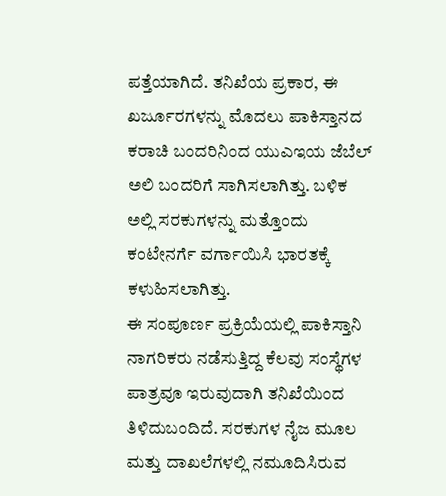ಪತ್ತೆಯಾಗಿದೆ. ತನಿಖೆಯ ಪ್ರಕಾರ, ಈ ಖರ್ಜೂರಗಳನ್ನು ಮೊದಲು ಪಾಕಿಸ್ತಾನದ ಕರಾಚಿ ಬಂದರಿನಿಂದ ಯುಎಇಯ ಜೆಬೆಲ್ ಅಲಿ ಬಂದರಿಗೆ ಸಾಗಿಸಲಾಗಿತ್ತು. ಬಳಿಕ ಅಲ್ಲಿ ಸರಕುಗಳನ್ನು ಮತ್ತೊಂದು ಕಂಟೇನರ್ಗೆ ವರ್ಗಾಯಿಸಿ ಭಾರತಕ್ಕೆ ಕಳುಹಿಸಲಾಗಿತ್ತು.
ಈ ಸಂಪೂರ್ಣ ಪ್ರಕ್ರಿಯೆಯಲ್ಲಿ ಪಾಕಿಸ್ತಾನಿ ನಾಗರಿಕರು ನಡೆಸುತ್ತಿದ್ದ ಕೆಲವು ಸಂಸ್ಥೆಗಳ ಪಾತ್ರವೂ ಇರುವುದಾಗಿ ತನಿಖೆಯಿಂದ ತಿಳಿದುಬಂದಿದೆ. ಸರಕುಗಳ ನೈಜ ಮೂಲ ಮತ್ತು ದಾಖಲೆಗಳಲ್ಲಿ ನಮೂದಿಸಿರುವ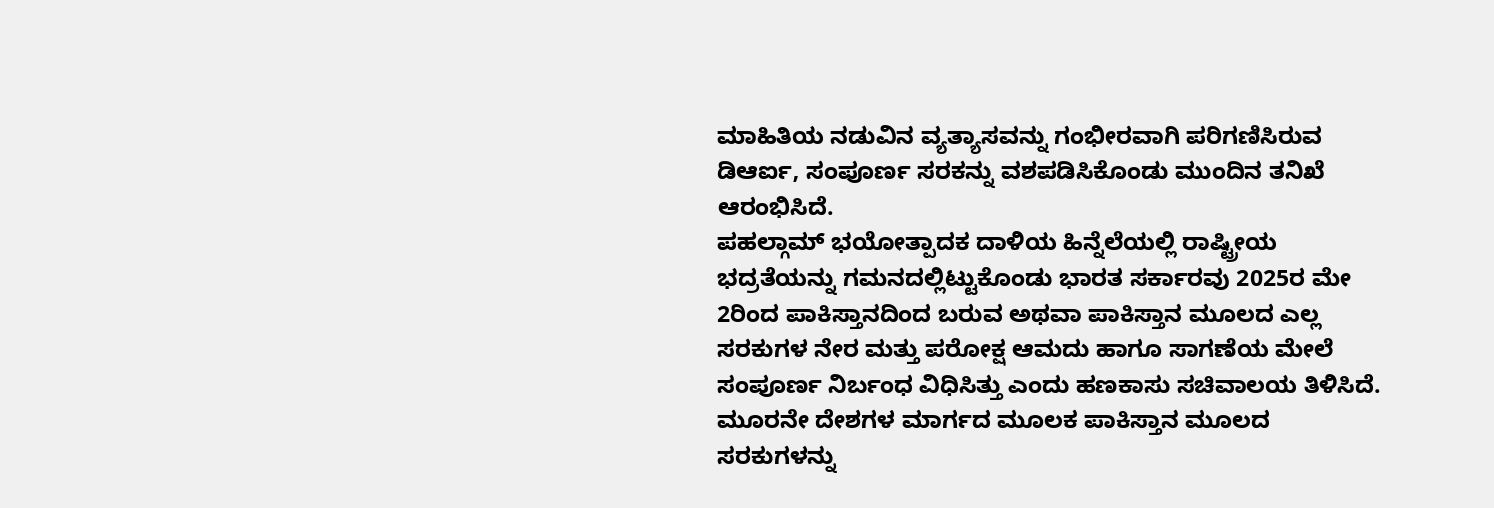ಮಾಹಿತಿಯ ನಡುವಿನ ವ್ಯತ್ಯಾಸವನ್ನು ಗಂಭೀರವಾಗಿ ಪರಿಗಣಿಸಿರುವ ಡಿಆರ್ಐ, ಸಂಪೂರ್ಣ ಸರಕನ್ನು ವಶಪಡಿಸಿಕೊಂಡು ಮುಂದಿನ ತನಿಖೆ ಆರಂಭಿಸಿದೆ.
ಪಹಲ್ಗಾಮ್ ಭಯೋತ್ಪಾದಕ ದಾಳಿಯ ಹಿನ್ನೆಲೆಯಲ್ಲಿ ರಾಷ್ಟ್ರೀಯ ಭದ್ರತೆಯನ್ನು ಗಮನದಲ್ಲಿಟ್ಟುಕೊಂಡು ಭಾರತ ಸರ್ಕಾರವು 2025ರ ಮೇ 2ರಿಂದ ಪಾಕಿಸ್ತಾನದಿಂದ ಬರುವ ಅಥವಾ ಪಾಕಿಸ್ತಾನ ಮೂಲದ ಎಲ್ಲ ಸರಕುಗಳ ನೇರ ಮತ್ತು ಪರೋಕ್ಷ ಆಮದು ಹಾಗೂ ಸಾಗಣೆಯ ಮೇಲೆ ಸಂಪೂರ್ಣ ನಿರ್ಬಂಧ ವಿಧಿಸಿತ್ತು ಎಂದು ಹಣಕಾಸು ಸಚಿವಾಲಯ ತಿಳಿಸಿದೆ.
ಮೂರನೇ ದೇಶಗಳ ಮಾರ್ಗದ ಮೂಲಕ ಪಾಕಿಸ್ತಾನ ಮೂಲದ ಸರಕುಗಳನ್ನು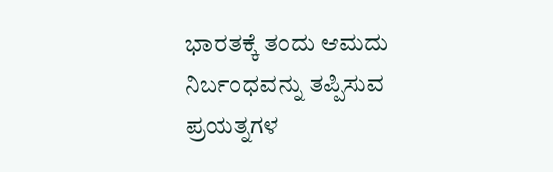ಭಾರತಕ್ಕೆ ತಂದು ಆಮದು ನಿರ್ಬಂಧವನ್ನು ತಪ್ಪಿಸುವ ಪ್ರಯತ್ನಗಳ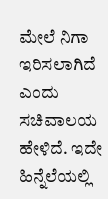ಮೇಲೆ ನಿಗಾ ಇರಿಸಲಾಗಿದೆ ಎಂದು ಸಚಿವಾಲಯ ಹೇಳಿದೆ. ಇದೇ ಹಿನ್ನೆಲೆಯಲ್ಲಿ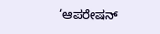‘ಆಪರೇಷನ್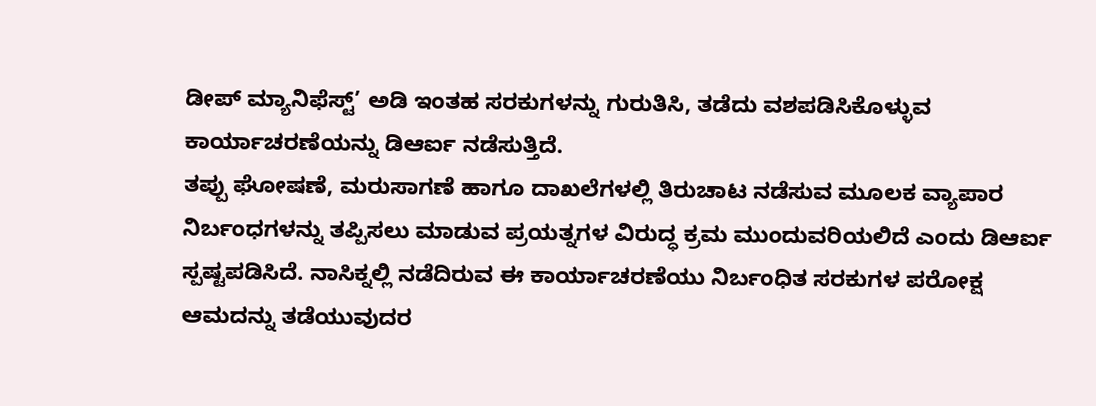ಡೀಪ್ ಮ್ಯಾನಿಫೆಸ್ಟ್’ ಅಡಿ ಇಂತಹ ಸರಕುಗಳನ್ನು ಗುರುತಿಸಿ, ತಡೆದು ವಶಪಡಿಸಿಕೊಳ್ಳುವ ಕಾರ್ಯಾಚರಣೆಯನ್ನು ಡಿಆರ್ಐ ನಡೆಸುತ್ತಿದೆ.
ತಪ್ಪು ಘೋಷಣೆ, ಮರುಸಾಗಣೆ ಹಾಗೂ ದಾಖಲೆಗಳಲ್ಲಿ ತಿರುಚಾಟ ನಡೆಸುವ ಮೂಲಕ ವ್ಯಾಪಾರ ನಿರ್ಬಂಧಗಳನ್ನು ತಪ್ಪಿಸಲು ಮಾಡುವ ಪ್ರಯತ್ನಗಳ ವಿರುದ್ಧ ಕ್ರಮ ಮುಂದುವರಿಯಲಿದೆ ಎಂದು ಡಿಆರ್ಐ ಸ್ಪಷ್ಟಪಡಿಸಿದೆ. ನಾಸಿಕ್ನಲ್ಲಿ ನಡೆದಿರುವ ಈ ಕಾರ್ಯಾಚರಣೆಯು ನಿರ್ಬಂಧಿತ ಸರಕುಗಳ ಪರೋಕ್ಷ ಆಮದನ್ನು ತಡೆಯುವುದರ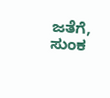ಜತೆಗೆ, ಸುಂಕ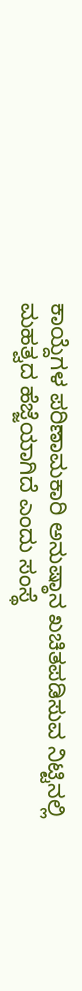ಕಾಯ್ದೆಗಳ ಪರಿಣಾಮಕಾರಿ ಅನುಷ್ಠಾನ ಖಚಿತಪಡಿಸುವ ನಿಟ್ಟಿನಲ್ಲಿ ಮಹತ್ವದ ಹೆಜ್ಜೆಯಾಗಿದೆ ಎಂದು ಸಂಸ್ಥೆ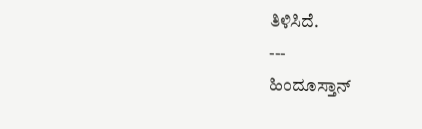ತಿಳಿಸಿದೆ.
---
ಹಿಂದೂಸ್ತಾನ್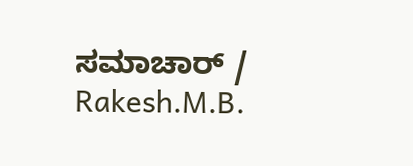ಸಮಾಚಾರ್ / Rakesh.M.B.